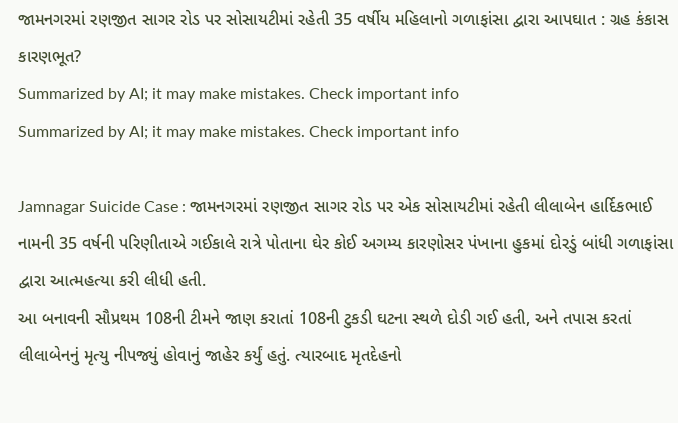જામનગરમાં રણજીત સાગર રોડ પર સોસાયટીમાં રહેતી 35 વર્ષીય મહિલાનો ગળાફાંસા દ્વારા આપઘાત : ગ્રહ કંકાસ કારણભૂત?
Summarized by AI; it may make mistakes. Check important info
Summarized by AI; it may make mistakes. Check important info

Jamnagar Suicide Case : જામનગરમાં રણજીત સાગર રોડ પર એક સોસાયટીમાં રહેતી લીલાબેન હાર્દિકભાઈ નામની 35 વર્ષની પરિણીતાએ ગઈકાલે રાત્રે પોતાના ઘેર કોઈ અગમ્ય કારણોસર પંખાના હુકમાં દોરડું બાંધી ગળાફાંસા દ્વારા આત્મહત્યા કરી લીધી હતી.
આ બનાવની સૌપ્રથમ 108ની ટીમને જાણ કરાતાં 108ની ટુકડી ઘટના સ્થળે દોડી ગઈ હતી, અને તપાસ કરતાં લીલાબેનનું મૃત્યુ નીપજ્યું હોવાનું જાહેર કર્યું હતું. ત્યારબાદ મૃતદેહનો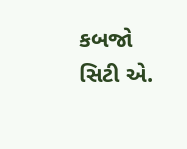કબજો સિટી એ.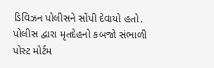ડિવિઝન પોલીસને સોંપી દેવાયો હતો.
પોલીસ દ્વારા મૃતદેહનો કબજો સંભાળી પોસ્ટ મોર્ટમ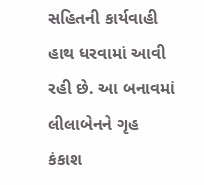સહિતની કાર્યવાહી હાથ ધરવામાં આવી રહી છે. આ બનાવમાં લીલાબેનને ગૃહ કંકાશ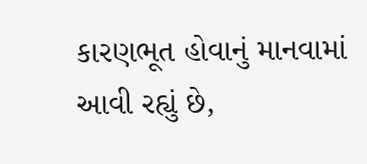કારણભૂત હોવાનું માનવામાં આવી રહ્યું છે,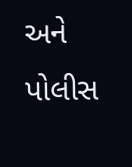અને પોલીસ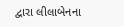દ્વારા લીલાબેનના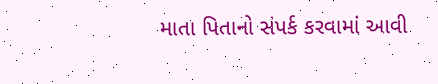માતા પિતાનો સંપર્ક કરવામાં આવી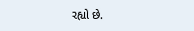રહ્યો છે.